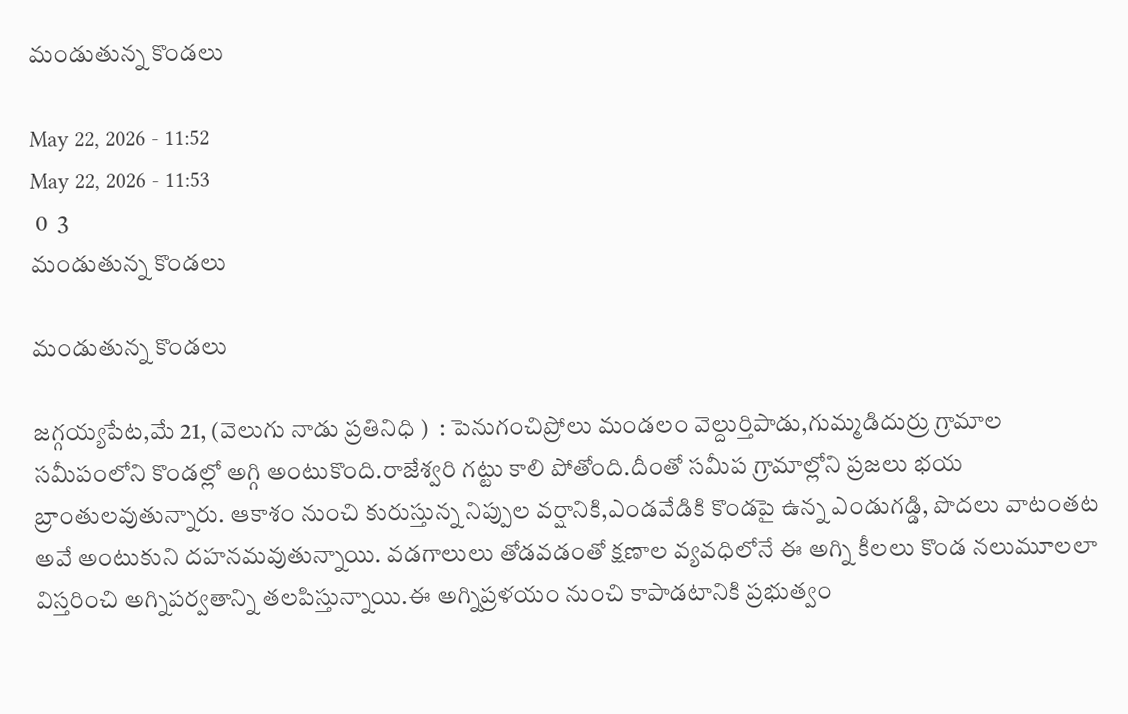మండుతున్న కొండలు

May 22, 2026 - 11:52
May 22, 2026 - 11:53
 0  3
మండుతున్న కొండలు

మండుతున్న కొండలు

జగ్గయ్యపేట,మే 21, (వెలుగు నాడు ప్రతినిధి )  : పెనుగంచిప్రోలు మండలం వెల్దుర్తిపాడు,గుమ్మడిదుర్రు గ్రామాల సమీపంలోని కొండల్లో అగ్గి అంటుకొంది.రాజేశ్వరి గట్టు కాలి పోతోంది.దీంతో సమీప గ్రామాల్లోని ప్రజలు భయ బ్రాంతులవుతున్నారు. ఆకాశం నుంచి కురుస్తున్న నిప్పుల వర్షానికి,ఎండవేడికి కొండపై ఉన్న ఎండుగడ్డి, పొదలు వాటంతట అవే అంటుకుని దహనమవుతున్నాయి. వడగాలులు తోడవడంతో క్షణాల వ్యవధిలోనే ఈ అగ్ని కీలలు కొండ నలుమూలలా విస్తరించి అగ్నిపర్వతాన్ని తలపిస్తున్నాయి.ఈ అగ్నిప్రళయం నుంచి కాపాడటానికి ప్రభుత్వం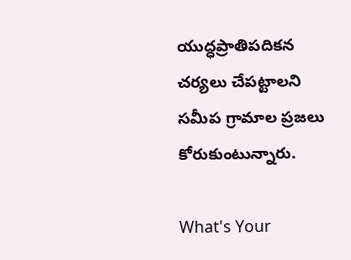యుద్ధప్రాతిపదికన చర్యలు చేపట్టాలని సమీప గ్రామాల ప్రజలు కోరుకుంటున్నారు.

What's Your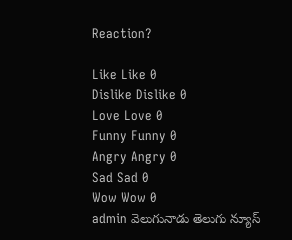Reaction?

Like Like 0
Dislike Dislike 0
Love Love 0
Funny Funny 0
Angry Angry 0
Sad Sad 0
Wow Wow 0
admin వెలుగునాడు తెలుగు న్యూస్